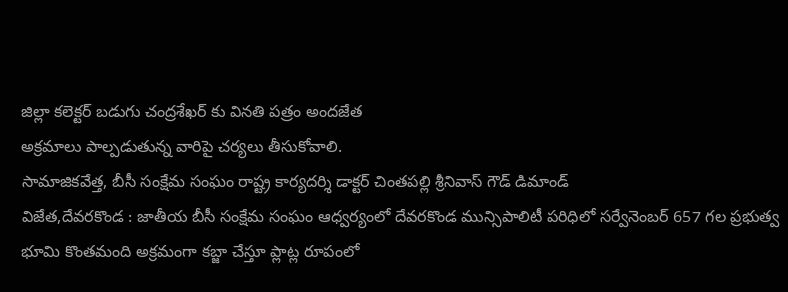జిల్లా కలెక్టర్ బడుగు చంద్రశేఖర్ కు వినతి పత్రం అందజేత
అక్రమాలు పాల్పడుతున్న వారిపై చర్యలు తీసుకోవాలి.
సామాజికవేత్త, బీసీ సంక్షేమ సంఘం రాష్ట్ర కార్యదర్శి డాక్టర్ చింతపల్లి శ్రీనివాస్ గౌడ్ డిమాండ్
విజేత,దేవరకొండ : జాతీయ బీసీ సంక్షేమ సంఘం ఆధ్వర్యంలో దేవరకొండ మున్సిపాలిటీ పరిధిలో సర్వేనెంబర్ 657 గల ప్రభుత్వ భూమి కొంతమంది అక్రమంగా కబ్జా చేస్తూ ప్లాట్ల రూపంలో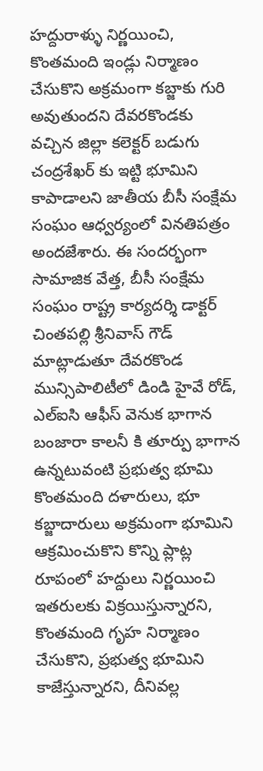హద్దురాళ్ళు నిర్ణయించి, కొంతమంది ఇండ్లు నిర్మాణం చేసుకొని అక్రమంగా కబ్జాకు గురి అవుతుందని దేవరకొండకు వచ్చిన జిల్లా కలెక్టర్ బడుగు చంద్రశేఖర్ కు ఇట్టి భూమిని కాపాడాలని జాతీయ బీసీ సంక్షేమ సంఘం ఆధ్వర్యంలో వినతిపత్రం అందజేశారు. ఈ సందర్భంగా సామాజిక వేత్త, బీసీ సంక్షేమ సంఘం రాష్ట్ర కార్యదర్శి డాక్టర్ చింతపల్లి శ్రీనివాస్ గౌడ్ మాట్లాడుతూ దేవరకొండ మున్సిపాలిటీలో డిండి హైవే రోడ్, ఎల్ఐసి ఆఫీస్ వెనుక భాగాన బంజారా కాలనీ కి తూర్పు భాగాన ఉన్నటువంటి ప్రభుత్వ భూమి కొంతమంది దళారులు, భూ కబ్జాదారులు అక్రమంగా భూమిని ఆక్రమించుకొని కొన్ని ప్లాట్ల రూపంలో హద్దులు నిర్ణయించి ఇతరులకు విక్రయిస్తున్నారని, కొంతమంది గృహ నిర్మాణం చేసుకొని, ప్రభుత్వ భూమిని కాజేస్తున్నారని, దీనివల్ల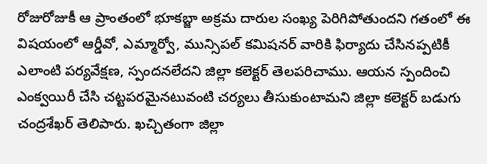రోజురోజుకీ ఆ ప్రాంతంలో భూకబ్జా అక్రమ దారుల సంఖ్య పెరిగిపోతుందని గతంలో ఈ విషయంలో ఆర్డీవో, ఎమ్మార్వో, మున్సిపల్ కమిషనర్ వారికి ఫిర్యాదు చేసినప్పటికీ ఎలాంటి పర్యవేక్షణ, స్పందనలేదని జిల్లా కలెక్టర్ తెలపరిచాము. ఆయన స్పందించి ఎంక్వయిరీ చేసి చట్టపరమైనటువంటి చర్యలు తీసుకుంటామని జిల్లా కలెక్టర్ బడుగు చంద్రశేఖర్ తెలిపారు. ఖచ్చితంగా జిల్లా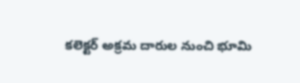కలెక్టర్ అక్రమ దారుల నుంచి భూమి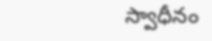స్వాధీనం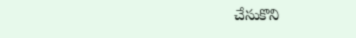చేసుకొని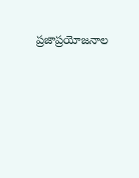ప్రజాప్రయోజనాల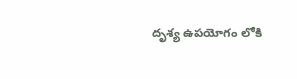దృశ్య ఉపయోగం లోకి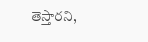తెస్తారని,